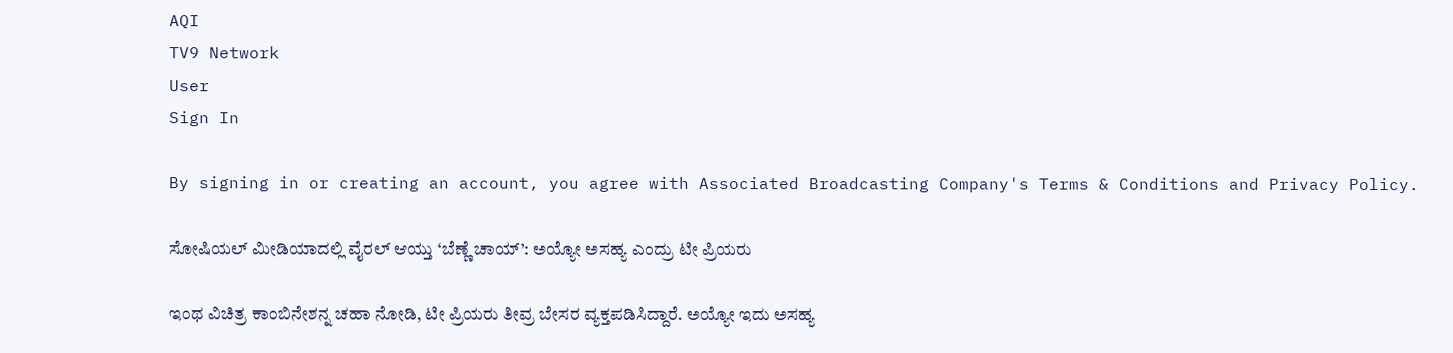AQI
TV9 Network
User
Sign In

By signing in or creating an account, you agree with Associated Broadcasting Company's Terms & Conditions and Privacy Policy.

ಸೋಷಿಯಲ್ ಮೀಡಿಯಾದಲ್ಲಿ ವೈರಲ್ ಆಯ್ತು ‘ಬೆಣ್ಣೆ ಚಾಯ್’: ಅಯ್ಯೋ ಅಸಹ್ಯ ಎಂದ್ರು ಟೀ ಪ್ರಿಯರು

ಇಂಥ ವಿಚಿತ್ರ ಕಾಂಬಿನೇಶನ್ನ ಚಹಾ ನೋಡಿ, ಟೀ ಪ್ರಿಯರು ತೀವ್ರ ಬೇಸರ ವ್ಯಕ್ತಪಡಿಸಿದ್ದಾರೆ. ಅಯ್ಯೋ ಇದು ಅಸಹ್ಯ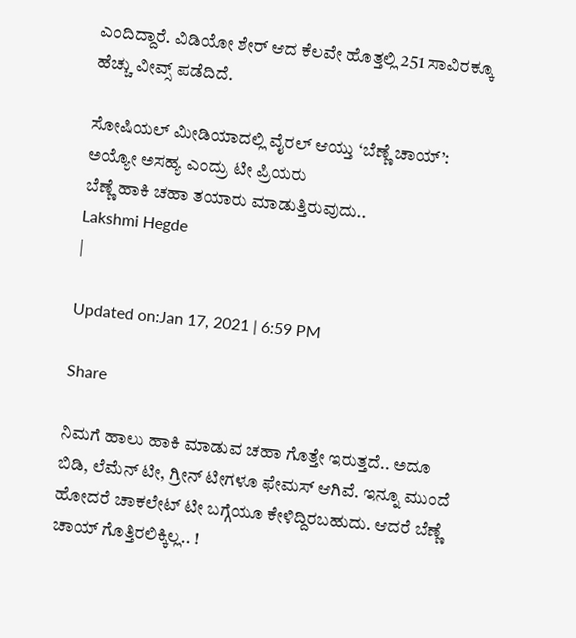ಎಂದಿದ್ದಾರೆ. ವಿಡಿಯೋ ಶೇರ್ ಆದ ಕೆಲವೇ ಹೊತ್ತಲ್ಲಿ 251 ಸಾವಿರಕ್ಕೂ ಹೆಚ್ಚು ವೀವ್ಸ್ ಪಡೆದಿದೆ.

ಸೋಷಿಯಲ್ ಮೀಡಿಯಾದಲ್ಲಿ ವೈರಲ್ ಆಯ್ತು ‘ಬೆಣ್ಣೆ ಚಾಯ್’: ಅಯ್ಯೋ ಅಸಹ್ಯ ಎಂದ್ರು ಟೀ ಪ್ರಿಯರು
ಬೆಣ್ಣೆ ಹಾಕಿ ಚಹಾ ತಯಾರು ಮಾಡುತ್ತಿರುವುದು..
Lakshmi Hegde
|

Updated on:Jan 17, 2021 | 6:59 PM

Share

ನಿಮಗೆ ಹಾಲು ಹಾಕಿ ಮಾಡುವ ಚಹಾ ಗೊತ್ತೇ ಇರುತ್ತದೆ.. ಅದೂ ಬಿಡಿ, ಲೆಮೆನ್ ಟೀ, ಗ್ರೀನ್ ಟೀಗಳೂ ಫೇಮಸ್ ಆಗಿವೆ. ಇನ್ನೂ ಮುಂದೆ ಹೋದರೆ ಚಾಕಲೇಟ್ ಟೀ ಬಗ್ಗೆಯೂ ಕೇಳಿದ್ದಿರಬಹುದು. ಆದರೆ ಬೆಣ್ಣೆ ಚಾಯ್ ಗೊತ್ತಿರಲಿಕ್ಕಿಲ್ಲ.. !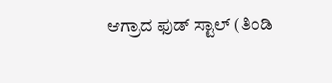ಆಗ್ರಾದ ಫುಡ್ ಸ್ಟಾಲ್ (ತಿಂಡಿ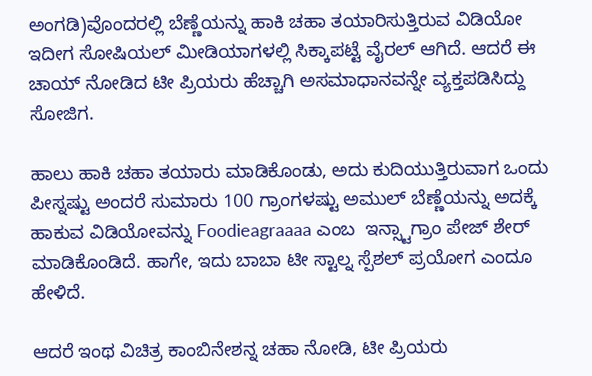ಅಂಗಡಿ)ವೊಂದರಲ್ಲಿ ಬೆಣ್ಣೆಯನ್ನು ಹಾಕಿ ಚಹಾ ತಯಾರಿಸುತ್ತಿರುವ ವಿಡಿಯೋ ಇದೀಗ ಸೋಷಿಯಲ್ ಮೀಡಿಯಾಗಳಲ್ಲಿ ಸಿಕ್ಕಾಪಟ್ಟೆ ವೈರಲ್ ಆಗಿದೆ. ಆದರೆ ಈ ಚಾಯ್ ನೋಡಿದ ಟೀ ಪ್ರಿಯರು ಹೆಚ್ಚಾಗಿ ಅಸಮಾಧಾನವನ್ನೇ ವ್ಯಕ್ತಪಡಿಸಿದ್ದು ಸೋಜಿಗ.

ಹಾಲು ಹಾಕಿ ಚಹಾ ತಯಾರು ಮಾಡಿಕೊಂಡು, ಅದು ಕುದಿಯುತ್ತಿರುವಾಗ ಒಂದು ಪೀಸ್ನಷ್ಟು ಅಂದರೆ ಸುಮಾರು 100 ಗ್ರಾಂಗಳಷ್ಟು ಅಮುಲ್ ಬೆಣ್ಣೆಯನ್ನು ಅದಕ್ಕೆ ಹಾಕುವ ವಿಡಿಯೋವನ್ನು Foodieagraaaa ಎಂಬ  ಇನ್ಸ್ಟಾಗ್ರಾಂ ಪೇಜ್ ಶೇರ್ ಮಾಡಿಕೊಂಡಿದೆ. ಹಾಗೇ, ಇದು ಬಾಬಾ ಟೀ ಸ್ಟಾಲ್ನ ಸ್ಪೆಶಲ್ ಪ್ರಯೋಗ ಎಂದೂ ಹೇಳಿದೆ.

ಆದರೆ ಇಂಥ ವಿಚಿತ್ರ ಕಾಂಬಿನೇಶನ್ನ ಚಹಾ ನೋಡಿ, ಟೀ ಪ್ರಿಯರು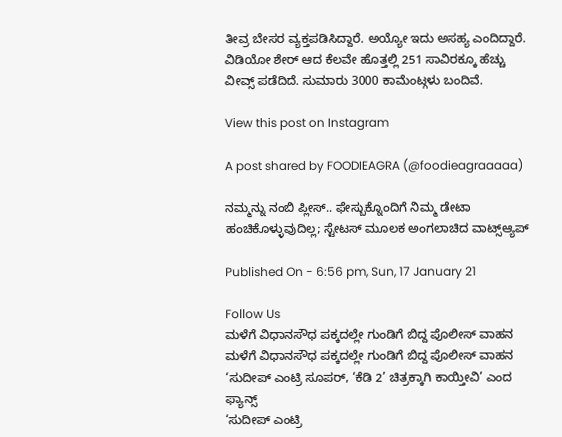ತೀವ್ರ ಬೇಸರ ವ್ಯಕ್ತಪಡಿಸಿದ್ದಾರೆ. ಅಯ್ಯೋ ಇದು ಅಸಹ್ಯ ಎಂದಿದ್ದಾರೆ. ವಿಡಿಯೋ ಶೇರ್ ಆದ ಕೆಲವೇ ಹೊತ್ತಲ್ಲಿ 251 ಸಾವಿರಕ್ಕೂ ಹೆಚ್ಚು ವೀವ್ಸ್ ಪಡೆದಿದೆ. ಸುಮಾರು 3000 ಕಾಮೆಂಟ್ಗಳು ಬಂದಿವೆ.

View this post on Instagram

A post shared by FOODIEAGRA (@foodieagraaaaa)

ನಮ್ಮನ್ನು ನಂಬಿ ಪ್ಲೀಸ್.. ಫೇಸ್ಬುಕ್ನೊಂದಿಗೆ ನಿಮ್ಮ ಡೇಟಾ ಹಂಚಿಕೊಳ್ಳುವುದಿಲ್ಲ; ಸ್ಟೇಟಸ್ ಮೂಲಕ ಅಂಗಲಾಚಿದ ವಾಟ್ಸ್ಆ್ಯಪ್

Published On - 6:56 pm, Sun, 17 January 21

Follow Us
ಮಳೆಗೆ ವಿಧಾನಸೌಧ ಪಕ್ಕದಲ್ಲೇ ಗುಂಡಿಗೆ ಬಿದ್ದ ಪೊಲೀಸ್ ವಾಹನ
ಮಳೆಗೆ ವಿಧಾನಸೌಧ ಪಕ್ಕದಲ್ಲೇ ಗುಂಡಿಗೆ ಬಿದ್ದ ಪೊಲೀಸ್ ವಾಹನ
‘ಸುದೀಪ್ ಎಂಟ್ರಿ ಸೂಪರ್, ‘ಕೆಡಿ 2’ ಚಿತ್ರಕ್ಕಾಗಿ ಕಾಯ್ತೀವಿ’ ಎಂದ ಫ್ಯಾನ್ಸ್
‘ಸುದೀಪ್ ಎಂಟ್ರಿ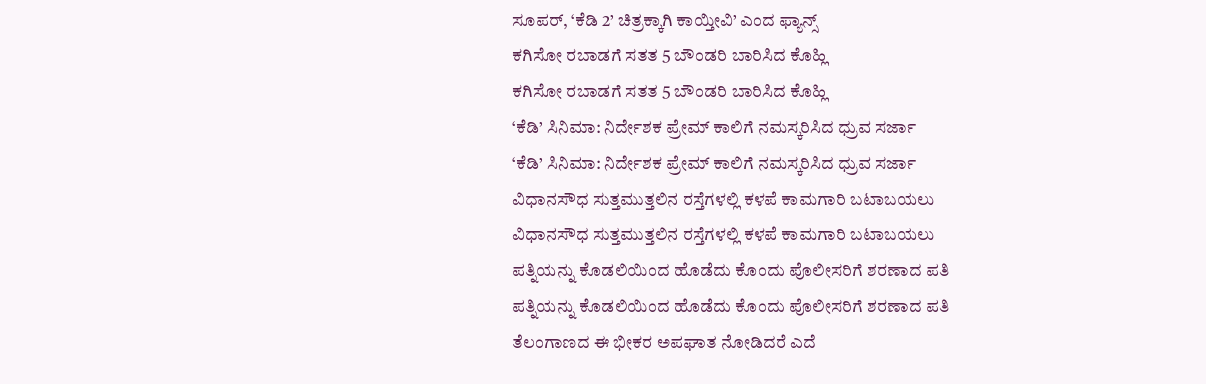ಸೂಪರ್, ‘ಕೆಡಿ 2’ ಚಿತ್ರಕ್ಕಾಗಿ ಕಾಯ್ತೀವಿ’ ಎಂದ ಫ್ಯಾನ್ಸ್
ಕಗಿಸೋ ರಬಾಡಗೆ ಸತತ 5 ಬೌಂಡರಿ ಬಾರಿಸಿದ ಕೊಹ್ಲಿ
ಕಗಿಸೋ ರಬಾಡಗೆ ಸತತ 5 ಬೌಂಡರಿ ಬಾರಿಸಿದ ಕೊಹ್ಲಿ
‘ಕೆಡಿ’ ಸಿನಿಮಾ: ನಿರ್ದೇಶಕ ಪ್ರೇಮ್ ಕಾಲಿಗೆ ನಮಸ್ಕರಿಸಿದ ಧ್ರುವ ಸರ್ಜಾ
‘ಕೆಡಿ’ ಸಿನಿಮಾ: ನಿರ್ದೇಶಕ ಪ್ರೇಮ್ ಕಾಲಿಗೆ ನಮಸ್ಕರಿಸಿದ ಧ್ರುವ ಸರ್ಜಾ
ವಿಧಾನಸೌಧ ಸುತ್ತಮುತ್ತಲಿನ ರಸ್ತೆಗಳಲ್ಲಿ ಕಳಪೆ ಕಾಮಗಾರಿ ಬಟಾಬಯಲು
ವಿಧಾನಸೌಧ ಸುತ್ತಮುತ್ತಲಿನ ರಸ್ತೆಗಳಲ್ಲಿ ಕಳಪೆ ಕಾಮಗಾರಿ ಬಟಾಬಯಲು
ಪತ್ನಿಯನ್ನು ಕೊಡಲಿಯಿಂದ ಹೊಡೆದು ಕೊಂದು ಪೊಲೀಸರಿಗೆ ಶರಣಾದ ಪತಿ
ಪತ್ನಿಯನ್ನು ಕೊಡಲಿಯಿಂದ ಹೊಡೆದು ಕೊಂದು ಪೊಲೀಸರಿಗೆ ಶರಣಾದ ಪತಿ
ತೆಲಂಗಾಣದ ಈ ಭೀಕರ ಅಪಘಾತ ನೋಡಿದರೆ ಎದೆ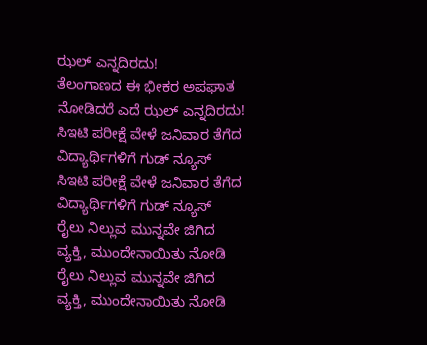ಝಲ್ ಎನ್ನದಿರದು!
ತೆಲಂಗಾಣದ ಈ ಭೀಕರ ಅಪಘಾತ ನೋಡಿದರೆ ಎದೆ ಝಲ್ ಎನ್ನದಿರದು!
ಸಿಇಟಿ ಪರೀಕ್ಷೆ ವೇಳೆ ಜನಿವಾರ ತೆಗೆದ ವಿದ್ಯಾರ್ಥಿಗಳಿಗೆ ಗುಡ್ ನ್ಯೂಸ್
ಸಿಇಟಿ ಪರೀಕ್ಷೆ ವೇಳೆ ಜನಿವಾರ ತೆಗೆದ ವಿದ್ಯಾರ್ಥಿಗಳಿಗೆ ಗುಡ್ ನ್ಯೂಸ್
ರೈಲು ನಿಲ್ಲುವ ಮುನ್ನವೇ ಜಿಗಿದ ವ್ಯಕ್ತಿ, ಮುಂದೇನಾಯಿತು ನೋಡಿ
ರೈಲು ನಿಲ್ಲುವ ಮುನ್ನವೇ ಜಿಗಿದ ವ್ಯಕ್ತಿ, ಮುಂದೇನಾಯಿತು ನೋಡಿ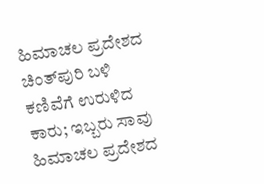ಹಿಮಾಚಲ ಪ್ರದೇಶದ ಚಿಂತ್‌ಪುರಿ ಬಳಿ ಕಣಿವೆಗೆ ಉರುಳಿದ ಕಾರು; ಇಬ್ಬರು ಸಾವು
ಹಿಮಾಚಲ ಪ್ರದೇಶದ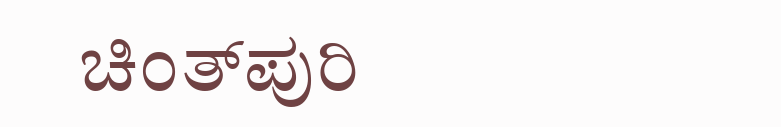ಚಿಂತ್‌ಪುರಿ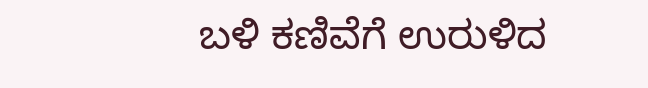ಬಳಿ ಕಣಿವೆಗೆ ಉರುಳಿದ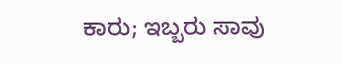ಕಾರು; ಇಬ್ಬರು ಸಾವು